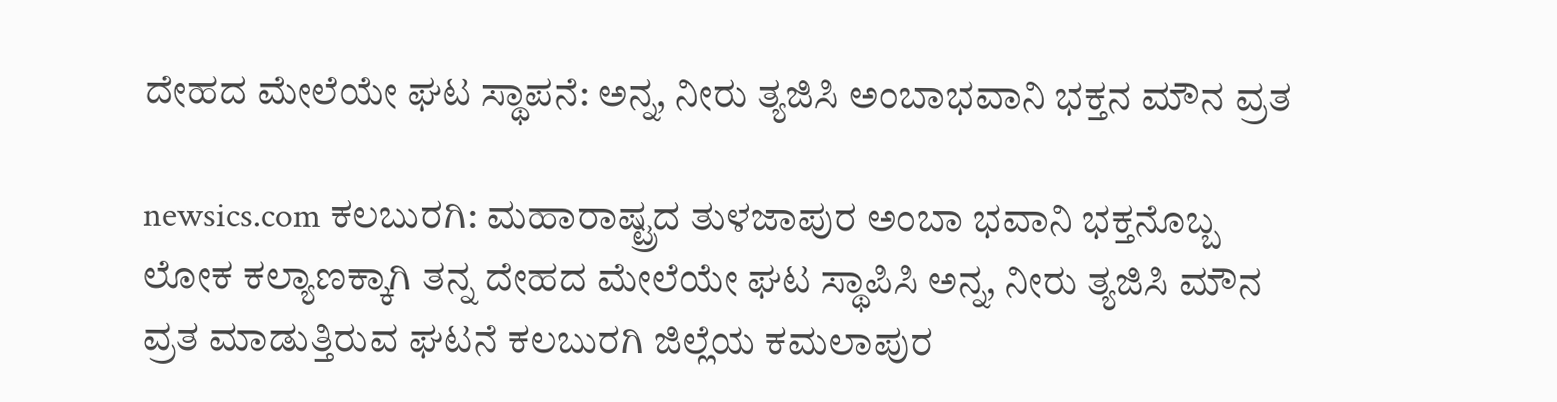ದೇಹದ ಮೇಲೆಯೇ ಘಟ ಸ್ಥಾಪನೆ: ಅನ್ನ, ನೀರು ತ್ಯಜಿಸಿ ಅಂಬಾಭವಾನಿ ಭಕ್ತನ ಮೌನ ವ್ರತ

newsics.com ಕಲಬುರಗಿ: ಮಹಾರಾಷ್ಟ್ರದ ತುಳಜಾಪುರ ಅಂಬಾ ಭವಾನಿ ಭಕ್ತನೊಬ್ಬ ಲೋಕ ಕಲ್ಯಾಣಕ್ಕಾಗಿ ತನ್ನ ದೇಹದ ಮೇಲೆಯೇ ಘಟ ಸ್ಥಾಪಿಸಿ ಅನ್ನ, ನೀರು ತ್ಯಜಿಸಿ ಮೌನ ವ್ರತ ಮಾಡುತ್ತಿರುವ ಘಟನೆ ಕಲಬುರಗಿ ಜಿಲ್ಲೆಯ ಕಮಲಾಪುರ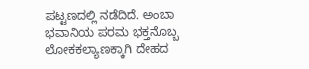ಪಟ್ಟಣದಲ್ಲಿ ನಡೆದಿದೆ. ಅಂಬಾ ಭವಾನಿಯ ಪರಮ ಭಕ್ತನೊಬ್ಬ ಲೋಕಕಲ್ಯಾಣಕ್ಕಾಗಿ ದೇಹದ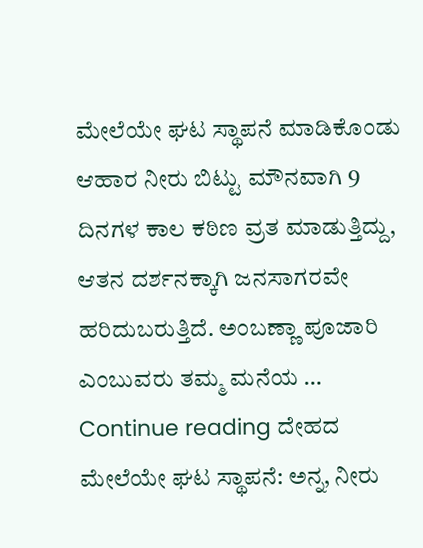ಮೇಲೆಯೇ ಘಟ ಸ್ಥಾಪನೆ ಮಾಡಿಕೊಂಡು ಆಹಾರ ನೀರು ಬಿಟ್ಟು ಮೌನವಾಗಿ 9 ದಿನಗಳ ಕಾಲ ಕಠಿಣ ವ್ರತ ಮಾಡುತ್ತಿದ್ದು, ಆತನ ದರ್ಶನಕ್ಕಾಗಿ ಜನಸಾಗರವೇ ಹರಿದುಬರುತ್ತಿದೆ. ಅಂಬಣ್ಣಾ ಪೂಜಾರಿ ಎಂಬುವರು ತಮ್ಮ ಮನೆಯ … Continue reading ದೇಹದ ಮೇಲೆಯೇ ಘಟ ಸ್ಥಾಪನೆ: ಅನ್ನ, ನೀರು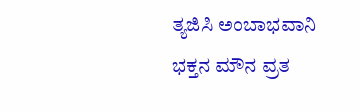ತ್ಯಜಿಸಿ ಅಂಬಾಭವಾನಿ ಭಕ್ತನ ಮೌನ ವ್ರತ